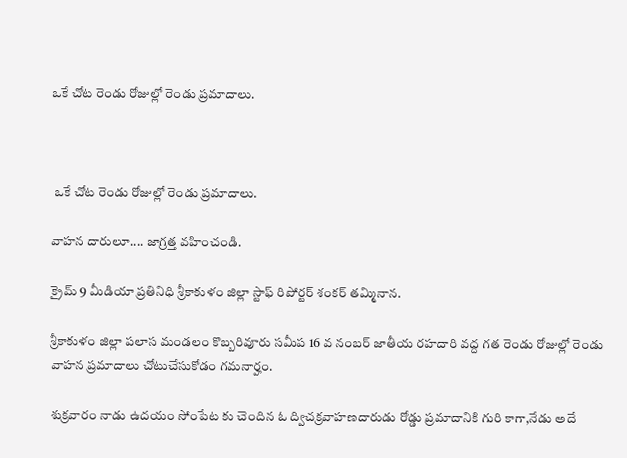ఒకే చోట రెండు రోజుల్లో రెండు ప్రమాదాలు.



 ఒకే చోట రెండు రోజుల్లో రెండు ప్రమాదాలు.

వాహన దారులూ.... జాగ్రత్త వహించండి.

క్రైమ్ 9 మీడియా ప్రతినిధి శ్రీకాకుళం జిల్లా స్టాఫ్ రిపోర్టర్ శంకర్ తమ్మినాన.

శ్రీకాకుళం జిల్లా పలాస మండలం కొబ్బరివూరు సమీప 16 వ నంబర్ జాతీయ రహదారి వద్ద గత రెండు రోజుల్లో రెండు వాహన ప్రమాదాలు చోటుచేసుకోడం గమనార్హం.

శుక్రవారం నాడు ఉదయం సోంపేట కు చెందిన ఓ ద్విచక్రవాహణదారుడు రోడ్డు ప్రమాదానికి గురి కాగా,నేడు అదే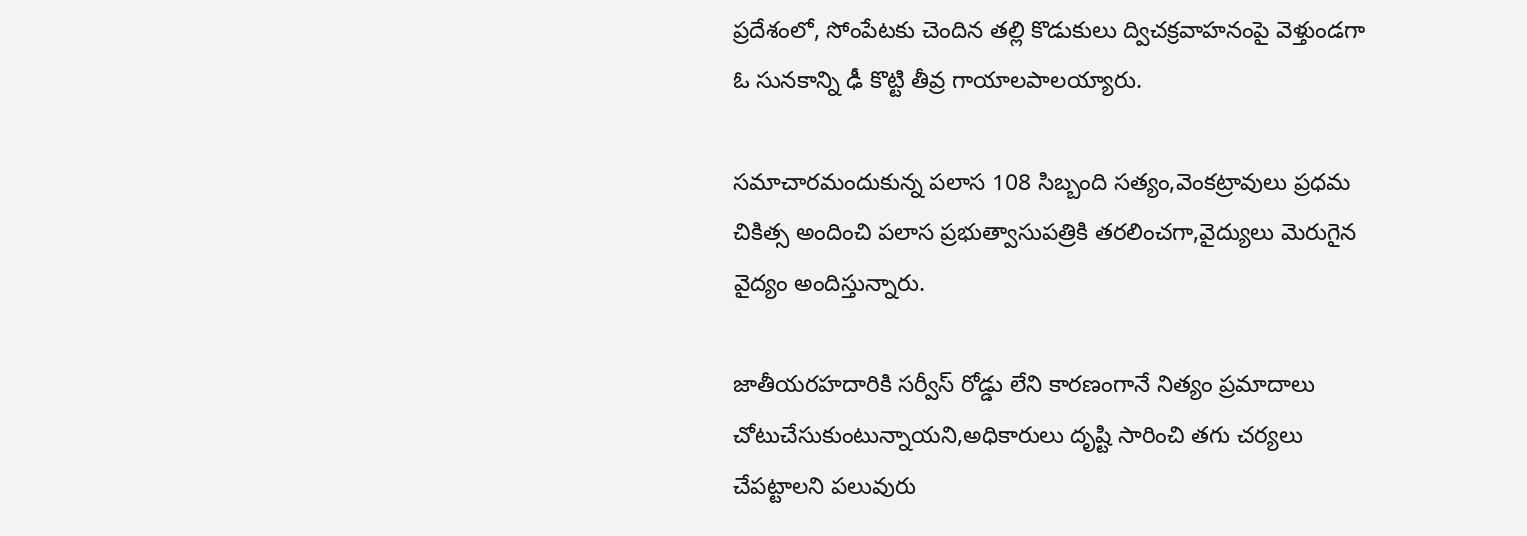ప్రదేశంలో, సోంపేటకు చెందిన తల్లి కొడుకులు ద్విచక్రవాహనంపై వెళ్తుండగా ఓ సునకాన్ని ఢీ కొట్టి తీవ్ర గాయాలపాలయ్యారు.

సమాచారమందుకున్న పలాస 108 సిబ్బంది సత్యం,వెంకట్రావులు ప్రధమ చికిత్స అందించి పలాస ప్రభుత్వాసుపత్రికి తరలించగా,వైద్యులు మెరుగైన వైద్యం అందిస్తున్నారు.

జాతీయరహదారికి సర్వీస్ రోడ్డు లేని కారణంగానే నిత్యం ప్రమాదాలు చోటుచేసుకుంటున్నాయని,అధికారులు దృష్టి సారించి తగు చర్యలు చేపట్టాలని పలువురు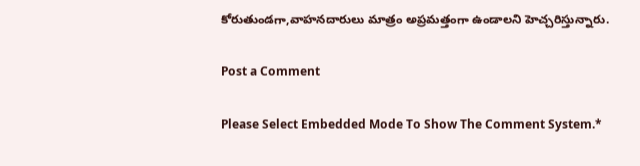కోరుతుండగా,వాహనదారులు మాత్రం అప్రమత్తంగా ఉండాలని హెచ్చరిస్తున్నారు.

Post a Comment

Please Select Embedded Mode To Show The Comment System.*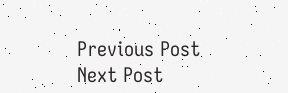Previous Post Next Post